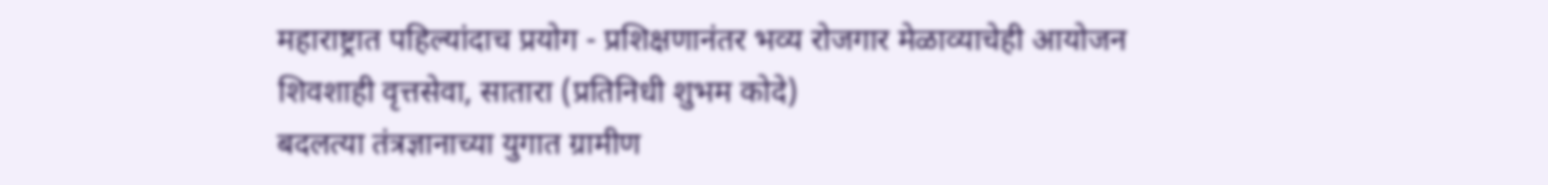महाराष्ट्रात पहिल्यांदाच प्रयोग - प्रशिक्षणानंतर भव्य रोजगार मेळाव्याचेही आयोजन
शिवशाही वृत्तसेवा, सातारा (प्रतिनिधी शुभम कोदे)
बदलत्या तंत्रज्ञानाच्या युगात ग्रामीण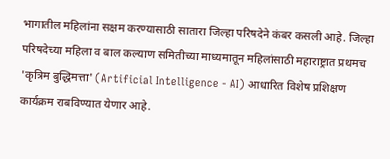भागातील महिलांना सक्षम करण्यासाठी सातारा जिल्हा परिषदेने कंबर कसली आहे. जिल्हा परिषदेच्या महिला व बाल कल्याण समितीच्या माध्यमातून महिलांसाठी महाराष्ट्रात प्रथमच 'कृत्रिम बुद्धिमत्ता' (Artificial Intelligence - AI) आधारित विशेष प्रशिक्षण कार्यक्रम राबविण्यात येणार आहे.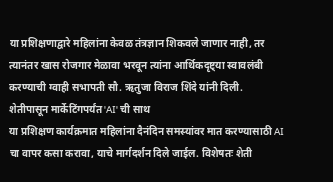या प्रशिक्षणाद्वारे महिलांना केवळ तंत्रज्ञान शिकवले जाणार नाही, तर त्यानंतर खास रोजगार मेळावा भरवून त्यांना आर्थिकदृष्ट्या स्वावलंबी करण्याची ग्वाही सभापती सौ. ऋतुजा विराज शिंदे यांनी दिली.
शेतीपासून मार्केटिंगपर्यंत 'AI' ची साथ
या प्रशिक्षण कार्यक्रमात महिलांना दैनंदिन समस्यांवर मात करण्यासाठी AI चा वापर कसा करावा, याचे मार्गदर्शन दिले जाईल. विशेषतः शेती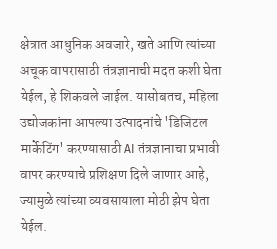क्षेत्रात आधुनिक अवजारे, खते आणि त्यांच्या अचूक वापरासाठी तंत्रज्ञानाची मदत कशी घेता येईल, हे शिकवले जाईल. यासोबतच, महिला उद्योजकांना आपल्या उत्पादनांचे 'डिजिटल मार्केटिंग' करण्यासाठी AI तंत्रज्ञानाचा प्रभावी वापर करण्याचे प्रशिक्षण दिले जाणार आहे, ज्यामुळे त्यांच्या व्यवसायाला मोठी झेप घेता येईल.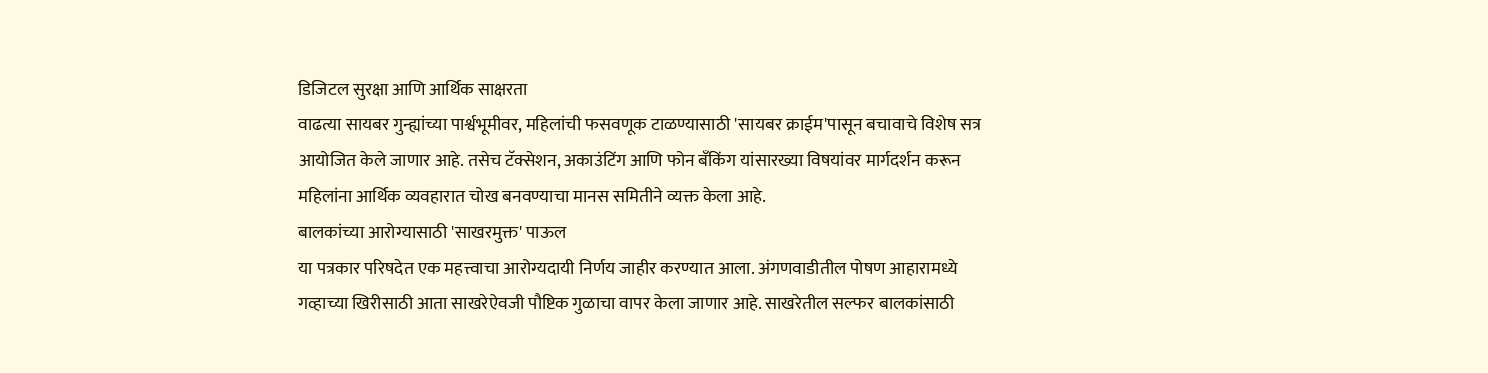डिजिटल सुरक्षा आणि आर्थिक साक्षरता
वाढत्या सायबर गुन्ह्यांच्या पार्श्वभूमीवर, महिलांची फसवणूक टाळण्यासाठी 'सायबर क्राईम'पासून बचावाचे विशेष सत्र आयोजित केले जाणार आहे. तसेच टॅक्सेशन, अकाउंटिंग आणि फोन बँकिंग यांसारख्या विषयांवर मार्गदर्शन करून महिलांना आर्थिक व्यवहारात चोख बनवण्याचा मानस समितीने व्यक्त केला आहे.
बालकांच्या आरोग्यासाठी 'साखरमुक्त' पाऊल
या पत्रकार परिषदेत एक महत्त्वाचा आरोग्यदायी निर्णय जाहीर करण्यात आला. अंगणवाडीतील पोषण आहारामध्ये गव्हाच्या खिरीसाठी आता साखरेऐवजी पौष्टिक गुळाचा वापर केला जाणार आहे. साखरेतील सल्फर बालकांसाठी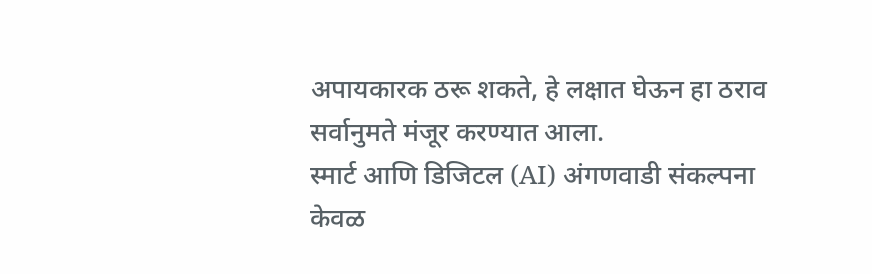अपायकारक ठरू शकते, हे लक्षात घेऊन हा ठराव सर्वानुमते मंजूर करण्यात आला.
स्मार्ट आणि डिजिटल (AI) अंगणवाडी संकल्पना
केवळ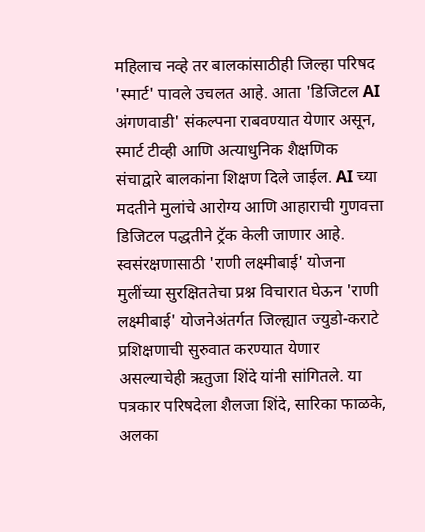महिलाच नव्हे तर बालकांसाठीही जिल्हा परिषद 'स्मार्ट' पावले उचलत आहे. आता 'डिजिटल AI अंगणवाडी' संकल्पना राबवण्यात येणार असून, स्मार्ट टीव्ही आणि अत्याधुनिक शैक्षणिक संचाद्वारे बालकांना शिक्षण दिले जाईल. AI च्या मदतीने मुलांचे आरोग्य आणि आहाराची गुणवत्ता डिजिटल पद्धतीने ट्रॅक केली जाणार आहे.
स्वसंरक्षणासाठी 'राणी लक्ष्मीबाई' योजना
मुलींच्या सुरक्षिततेचा प्रश्न विचारात घेऊन 'राणी लक्ष्मीबाई' योजनेअंतर्गत जिल्ह्यात ज्युडो-कराटे प्रशिक्षणाची सुरुवात करण्यात येणार असल्याचेही ऋतुजा शिंदे यांनी सांगितले. या पत्रकार परिषदेला शैलजा शिंदे, सारिका फाळके, अलका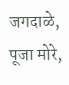जगदाळे, पूजा मोरे,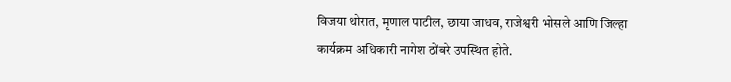विजया थोरात, मृणाल पाटील, छाया जाधव, राजेश्वरी भोसले आणि जिल्हा कार्यक्रम अधिकारी नागेश ठोंबरे उपस्थित होते.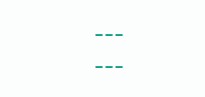---
---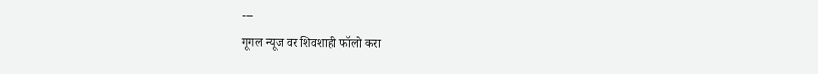---
गूगल न्यूज वर शिवशाही फॉलो करा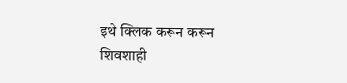इथे क्लिक करून करून शिवशाही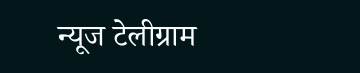न्यूज टेलीग्राम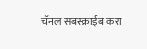चॅनल सबस्क्राईब करा